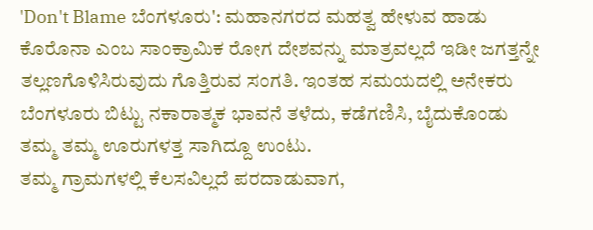'Don't Blame ಬೆಂಗಳೂರು': ಮಹಾನಗರದ ಮಹತ್ವ ಹೇಳುವ ಹಾಡು
ಕೊರೊನಾ ಎಂಬ ಸಾಂಕ್ರಾಮಿಕ ರೋಗ ದೇಶವನ್ನು ಮಾತ್ರವಲ್ಲದೆ ಇಡೀ ಜಗತ್ತನ್ನೇ ತಲ್ಲಣಗೊಳಿಸಿರುವುದು ಗೊತ್ತಿರುವ ಸಂಗತಿ. ಇಂತಹ ಸಮಯದಲ್ಲಿ ಅನೇಕರು ಬೆಂಗಳೂರು ಬಿಟ್ಟು ನಕಾರಾತ್ಮಕ ಭಾವನೆ ತಳೆದು, ಕಡೆಗಣಿಸಿ, ಬೈದುಕೊಂಡು ತಮ್ಮ ತಮ್ಮ ಊರುಗಳತ್ತ ಸಾಗಿದ್ದೂ ಉಂಟು.
ತಮ್ಮ ಗ್ರಾಮಗಳಲ್ಲಿ ಕೆಲಸವಿಲ್ಲದೆ ಪರದಾಡುವಾಗ,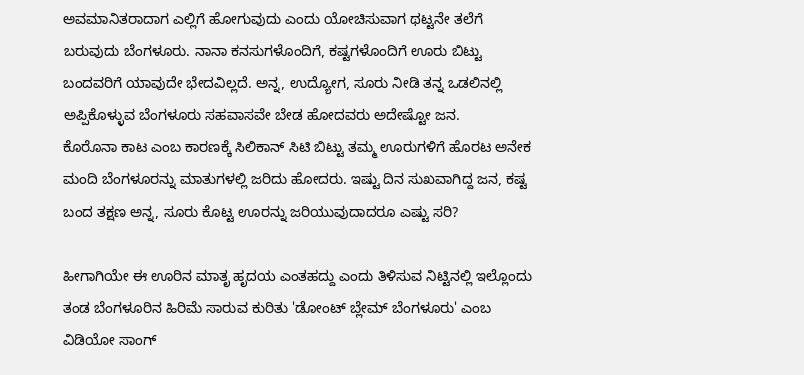ಅವಮಾನಿತರಾದಾಗ ಎಲ್ಲಿಗೆ ಹೋಗುವುದು ಎಂದು ಯೋಚಿಸುವಾಗ ಥಟ್ಟನೇ ತಲೆಗೆ ಬರುವುದು ಬೆಂಗಳೂರು. ನಾನಾ ಕನಸುಗಳೊಂದಿಗೆ, ಕಷ್ಟಗಳೊಂದಿಗೆ ಊರು ಬಿಟ್ಟು ಬಂದವರಿಗೆ ಯಾವುದೇ ಭೇದವಿಲ್ಲದೆ. ಅನ್ನ, ಉದ್ಯೋಗ, ಸೂರು ನೀಡಿ ತನ್ನ ಒಡಲಿನಲ್ಲಿ ಅಪ್ಪಿಕೊಳ್ಳುವ ಬೆಂಗಳೂರು ಸಹವಾಸವೇ ಬೇಡ ಹೋದವರು ಅದೇಷ್ಟೋ ಜನ.
ಕೊರೊನಾ ಕಾಟ ಎಂಬ ಕಾರಣಕ್ಕೆ ಸಿಲಿಕಾನ್ ಸಿಟಿ ಬಿಟ್ಟು ತಮ್ಮ ಊರುಗಳಿಗೆ ಹೊರಟ ಅನೇಕ ಮಂದಿ ಬೆಂಗಳೂರನ್ನು ಮಾತುಗಳಲ್ಲಿ ಜರಿದು ಹೋದರು. ಇಷ್ಟು ದಿನ ಸುಖವಾಗಿದ್ದ ಜನ, ಕಷ್ಟ ಬಂದ ತಕ್ಷಣ ಅನ್ನ, ಸೂರು ಕೊಟ್ಟ ಊರನ್ನು ಜರಿಯುವುದಾದರೂ ಎಷ್ಟು ಸರಿ?

ಹೀಗಾಗಿಯೇ ಈ ಊರಿನ ಮಾತೃ ಹೃದಯ ಎಂತಹದ್ದು ಎಂದು ತಿಳಿಸುವ ನಿಟ್ಟಿನಲ್ಲಿ ಇಲ್ಲೊಂದು ತಂಡ ಬೆಂಗಳೂರಿನ ಹಿರಿಮೆ ಸಾರುವ ಕುರಿತು 'ಡೋಂಟ್ ಬ್ಲೇಮ್ ಬೆಂಗಳೂರು' ಎಂಬ ವಿಡಿಯೋ ಸಾಂಗ್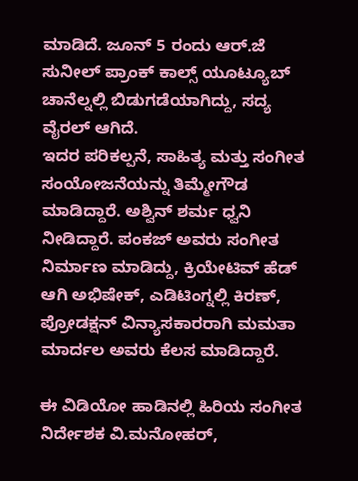ಮಾಡಿದೆ. ಜೂನ್ 5 ರಂದು ಆರ್.ಜೆ ಸುನೀಲ್ ಪ್ರಾಂಕ್ ಕಾಲ್ಸ್ ಯೂಟ್ಯೂಬ್ ಚಾನೆಲ್ನಲ್ಲಿ ಬಿಡುಗಡೆಯಾಗಿದ್ದು, ಸದ್ಯ ವೈರಲ್ ಆಗಿದೆ.
ಇದರ ಪರಿಕಲ್ಪನೆ, ಸಾಹಿತ್ಯ ಮತ್ತು ಸಂಗೀತ ಸಂಯೋಜನೆಯನ್ನು ತಿಮ್ಮೇಗೌಡ ಮಾಡಿದ್ದಾರೆ. ಅಶ್ವಿನ್ ಶರ್ಮ ಧ್ವನಿ ನೀಡಿದ್ದಾರೆ. ಪಂಕಜ್ ಅವರು ಸಂಗೀತ ನಿರ್ಮಾಣ ಮಾಡಿದ್ದು, ಕ್ರಿಯೇಟಿವ್ ಹೆಡ್ ಆಗಿ ಅಭಿಷೇಕ್, ಎಡಿಟಿಂಗ್ನಲ್ಲಿ ಕಿರಣ್, ಪ್ರೋಡಕ್ಷನ್ ವಿನ್ಯಾಸಕಾರರಾಗಿ ಮಮತಾ ಮಾರ್ದಲ ಅವರು ಕೆಲಸ ಮಾಡಿದ್ದಾರೆ.

ಈ ವಿಡಿಯೋ ಹಾಡಿನಲ್ಲಿ ಹಿರಿಯ ಸಂಗೀತ ನಿರ್ದೇಶಕ ವಿ.ಮನೋಹರ್,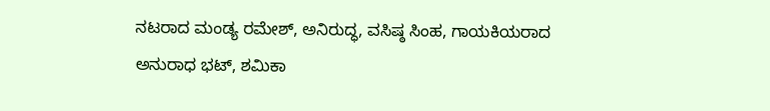ನಟರಾದ ಮಂಡ್ಯ ರಮೇಶ್, ಅನಿರುದ್ಧ, ವಸಿಷ್ಠ ಸಿಂಹ, ಗಾಯಕಿಯರಾದ ಅನುರಾಧ ಭಟ್, ಶಮಿಕಾ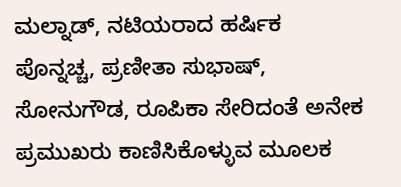ಮಲ್ನಾಡ್, ನಟಿಯರಾದ ಹರ್ಷಿಕ ಪೊನ್ನಚ್ಚ, ಪ್ರಣೀತಾ ಸುಭಾಷ್, ಸೋನುಗೌಡ, ರೂಪಿಕಾ ಸೇರಿದಂತೆ ಅನೇಕ ಪ್ರಮುಖರು ಕಾಣಿಸಿಕೊಳ್ಳುವ ಮೂಲಕ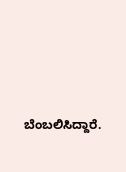ಬೆಂಬಲಿಸಿದ್ದಾರೆ.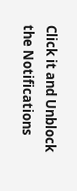Click it and Unblock the Notifications